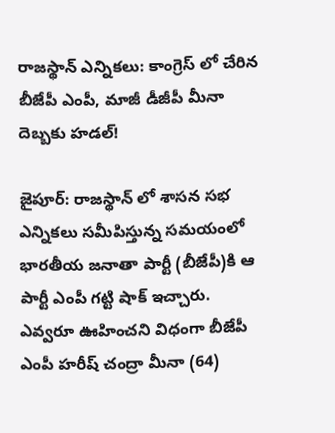రాజస్థాన్ ఎన్నికలు: కాంగ్రెస్ లో చేరిన బీజేపీ ఎంపీ, మాజీ డీజీపీ మీనా దెబ్బకు హడల్!

జైపూర్: రాజస్థాన్ లో శాసన సభ ఎన్నికలు సమీపిస్తున్న సమయంలో భారతీయ జనాతా పార్టీ (బీజేపీ)కి ఆ పార్టీ ఎంపీ గట్టి షాక్ ఇచ్చారు. ఎవ్వరూ ఊహించని విధంగా బీజేపీ ఎంపీ హరీష్ చంద్రా మీనా (64)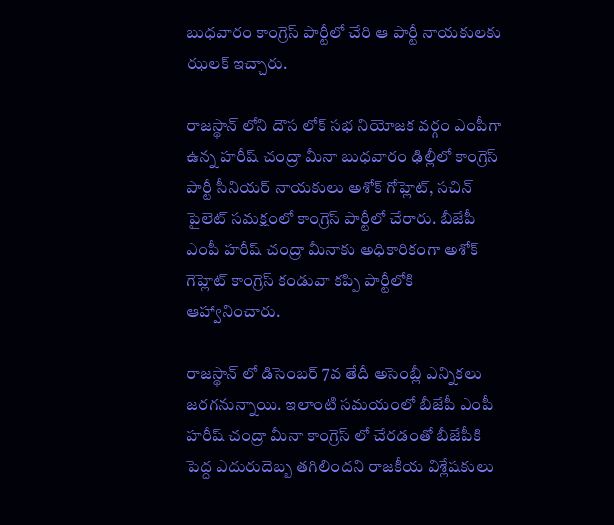బుధవారం కాంగ్రెస్ పార్టీలో చేరి ఆ పార్టీ నాయకులకు ఝలక్ ఇచ్చారు.

రాజస్థాన్ లోని దౌస లోక్ సభ నియోజక వర్గం ఎంపీగా ఉన్న హరీష్ చంద్రా మీనా బుధవారం ఢిల్లీలో కాంగ్రెస్ పార్టీ సీనియర్ నాయకులు అశోక్ గోహ్లెట్, సచిన్ పైలెట్ సమక్షంలో కాంగ్రెస్ పార్టీలో చేరారు. బీజేపీ ఎంపీ హరీష్ చంద్రా మీనాకు అధికారికంగా అశోక్ గెహ్లెట్ కాంగ్రెస్ కండువా కప్పి పార్టీలోకి ఆహ్వానించారు.

రాజస్థాన్ లో డిసెంబర్ 7వ తేదీ అసెంబ్లీ ఎన్నికలు జరగనున్నాయి. ఇలాంటి సమయంలో బీజేపీ ఎంపీ హరీష్ చంద్రా మీనా కాంగ్రెస్ లో చేరడంతో బీజేపీకి పెద్ద ఎదురుదెబ్బ తగిలిందని రాజకీయ విశ్లేషకులు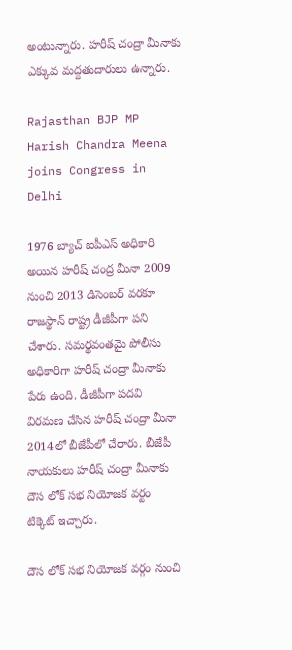అంటున్నారు. హరీష్ చంద్రా మీనాకు ఎక్కువ మద్దతుదారులు ఉన్నారు.

Rajasthan BJP MP Harish Chandra Meena joins Congress in Delhi

1976 బ్యాచ్ ఐపీఎస్ అధికారి అయిన హరీష్ చంద్ర మీనా 2009 నుంచి 2013 డిసెంబర్ వరకూ రాజస్థాన్ రాష్ట్ర డీజీపీగా పని చేశారు. సమర్థవంతమై పోలీసు అధికారిగా హరీష్ చంద్రా మీనాకు పేరు ఉంది. డీజీపీగా పదవి విరమణ చేసిన హరీష్ చంద్రా మీనా 2014లో బీజేపీలో చేరారు. బీజేపీ నాయకులు హరీష్ చంద్రా మీనాకు దౌస లోక్ సభ నియోజక వర్టం టిక్కెట్ ఇచ్చారు.

దౌస లోక్ సభ నియోజక వర్గం నుంచి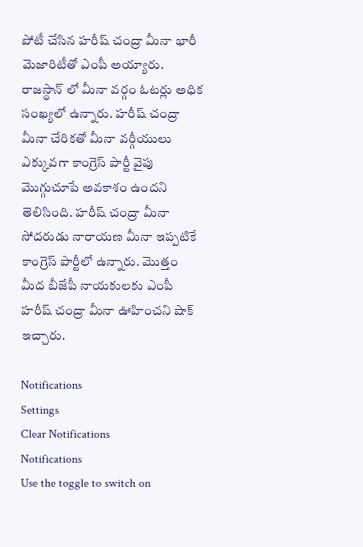పోటీ చేసిన హరీష్ చంద్రా మీనా భారీ మెజారిటీతో ఎంపీ అయ్యారు. రాజస్థాన్ లో మీనా వర్గం ఓటర్లు అధిక సంఖ్యలో ఉన్నారు. హరీష్ చంద్రా మీనా చేరికతో మీనా వర్గీయులు ఎక్కువగా కాంగ్రెస్ పార్టీ వైపు మొగ్గుచూపే అవకాశం ఉందని తెలిసింది. హరీష్ చంద్రా మీనా సోదరుడు నారాయణ మీనా ఇప్పటికే కాంగ్రెస్ పార్టీలో ఉన్నారు. మొత్తం మీద బీజేపీ నాయకులకు ఎంపీ హరీష్ చంద్రా మీనా ఊహించని షాక్ ఇచ్చారు.

Notifications
Settings
Clear Notifications
Notifications
Use the toggle to switch on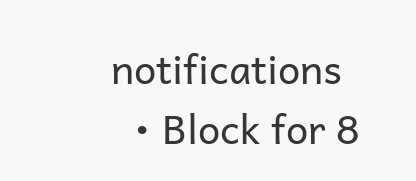notifications
  • Block for 8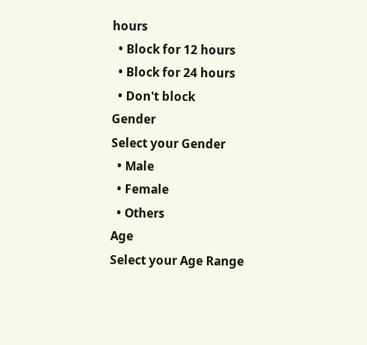hours
  • Block for 12 hours
  • Block for 24 hours
  • Don't block
Gender
Select your Gender
  • Male
  • Female
  • Others
Age
Select your Age Range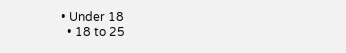• Under 18
  • 18 to 25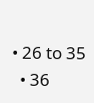• 26 to 35
  • 36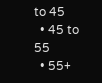to 45
  • 45 to 55
  • 55+